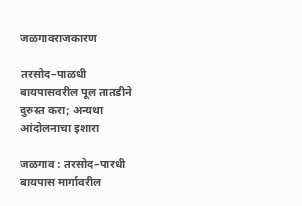जळगावराजकारण

तरसोद–पाळधी बायपासवरील पूल तातडीने दुरुस्त करा; अन्यथा आंदोलनाचा इशारा

जळगाव : तरसोद–पारधी बायपास मार्गावरील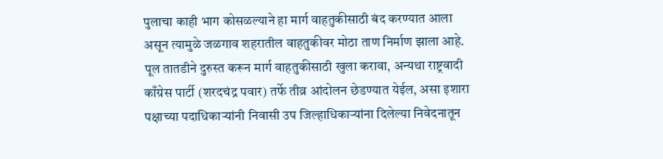पुलाचा काही भाग कोसळल्याने हा मार्ग वाहतुकीसाठी बंद करण्यात आला असून त्यामुळे जळगाव शहरातील वाहतुकीवर मोठा ताण निर्माण झाला आहे. पूल तातडीने दुरुस्त करून मार्ग वाहतुकीसाठी खुला करावा, अन्यथा राष्ट्रवादी काँग्रेस पार्टी (शरदचंद्र पवार) तर्फे तीव्र आंदोलन छेडण्यात येईल, असा इशारा पक्षाच्या पदाधिकाऱ्यांनी निवासी उप जिल्हाधिकाऱ्यांना दिलेल्या निवेदनातून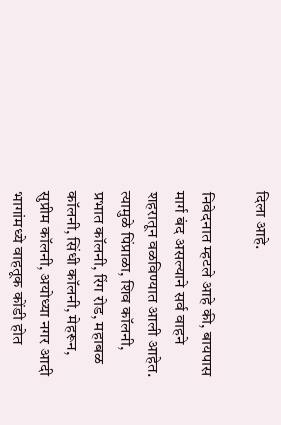दिला आहे.

निवेदनात म्हटले आहे की, बायपास मार्ग बंद असल्याने सर्व वाहने शहरातून वळविण्यात आली आहेत. त्यामुळे पिंप्राळा, शिव कॉलनी, प्रभात कॉलनी, रिंग रोड, महाबळ कॉलनी, सिंधी कॉलनी, मेहरून, सुप्रीम कॉलनी, अयोध्या नगर आदी भागांमध्ये वाहतूक कोंडी होत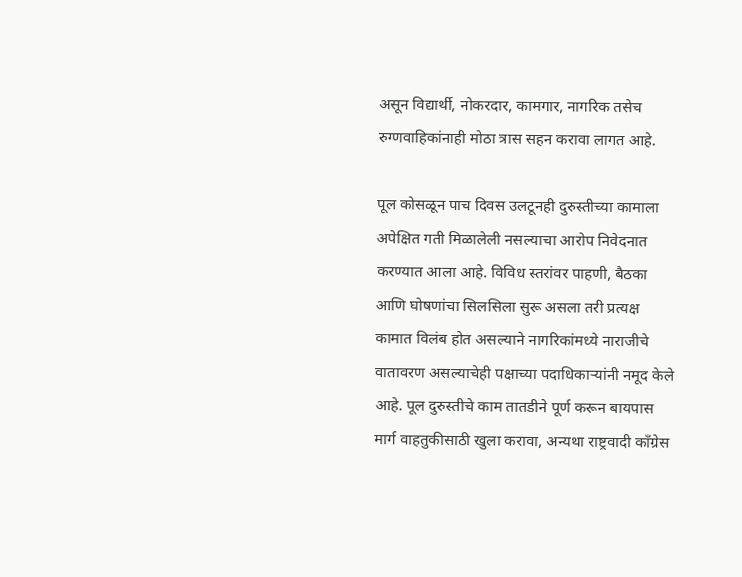असून विद्यार्थी, नोकरदार, कामगार, नागरिक तसेच रुग्णवाहिकांनाही मोठा त्रास सहन करावा लागत आहे.

पूल कोसळून पाच दिवस उलटूनही दुरुस्तीच्या कामाला अपेक्षित गती मिळालेली नसल्याचा आरोप निवेदनात करण्यात आला आहे. विविध स्तरांवर पाहणी, बैठका आणि घोषणांचा सिलसिला सुरू असला तरी प्रत्यक्ष कामात विलंब होत असल्याने नागरिकांमध्ये नाराजीचे वातावरण असल्याचेही पक्षाच्या पदाधिकाऱ्यांनी नमूद केले आहे. पूल दुरुस्तीचे काम तातडीने पूर्ण करून बायपास मार्ग वाहतुकीसाठी खुला करावा, अन्यथा राष्ट्रवादी काँग्रेस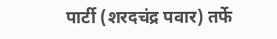पार्टी (शरदचंद्र पवार) तर्फे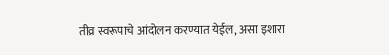तीव्र स्वरूपाचे आंदोलन करण्यात येईल, असा इशारा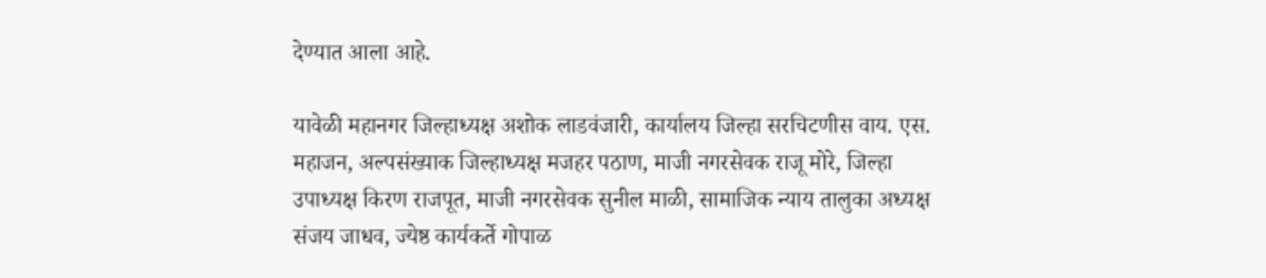देण्यात आला आहे.

यावेळी महानगर जिल्हाध्यक्ष अशोक लाडवंजारी, कार्यालय जिल्हा सरचिटणीस वाय. एस. महाजन, अल्पसंख्याक जिल्हाध्यक्ष मजहर पठाण, माजी नगरसेवक राजू मोरे, जिल्हा उपाध्यक्ष किरण राजपूत, माजी नगरसेवक सुनील माळी, सामाजिक न्याय तालुका अध्यक्ष संजय जाधव, ज्येष्ठ कार्यकर्ते गोपाळ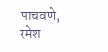पाचवणे, रमेश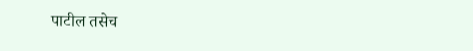पाटील तसेच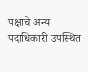पक्षाचे अन्य पदाधिकारी उपस्थित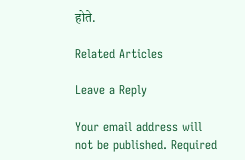होते.

Related Articles

Leave a Reply

Your email address will not be published. Required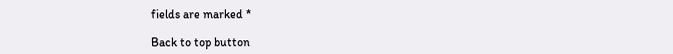fields are marked *

Back to top button